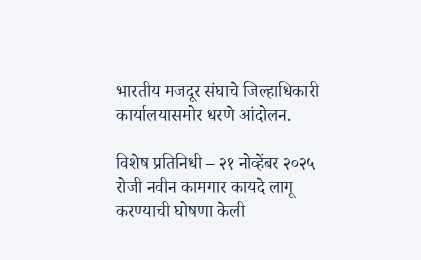भारतीय मजदूर संघाचे जिल्हाधिकारी कार्यालयासमोर धरणे आंदोलन.

विशेष प्रतिनिधी – २१ नोव्हेंबर २०२५ रोजी नवीन कामगार कायदे लागू करण्याची घोषणा केली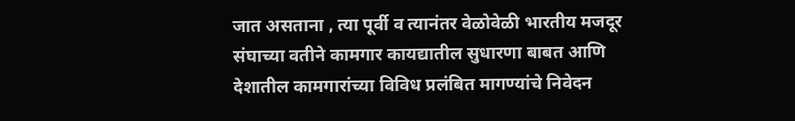जात असताना , त्या पूर्वी व त्यानंतर वेळोवेळी भारतीय मजदूर संघाच्या वतीने कामगार कायद्यातील सुधारणा बाबत आणि देशातील कामगारांच्या विविध प्रलंबित मागण्यांचे निवेदन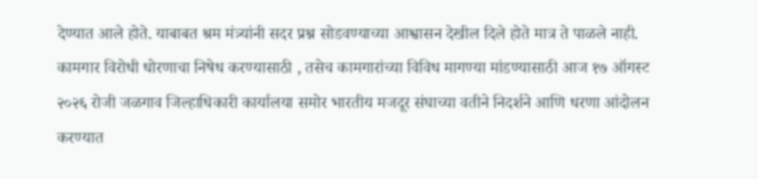देण्यात आले होते. याबाबत श्रम मंत्र्यांनी सदर प्रश्न सोडवण्याच्या आश्वासन देखील दिले होते मात्र ते पाळले नाही.
कामगार विरोधी धोरणाचा निषेध करण्यासाठी , तसेच कामगारांच्या विविध मागण्या मांडण्यासाठी आज १७ ऑगस्ट २०२६ रोजी जळगाव जिल्हाधिकारी कार्यालया समोर भारतीय मजदूर संघाच्या वतीने निदर्शने आणि धरणा आंदोलन करण्यात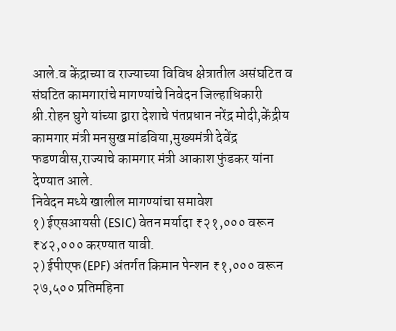आले.व केंद्राच्या व राज्याच्या विविध क्षेत्रातील असंघटित व संघटित कामगारांचे मागण्यांचे निवेदन जिल्हाधिकारी श्री.रोहन घुगे यांच्या द्वारा देशाचे पंतप्रधान नरेंद्र मोदी,केंद्रीय कामगार मंत्री मनसुख मांडविया,मुख्यमंत्री देवेंद्र फडणवीस,राज्याचे कामगार मंत्री आकाश फुंडकर यांना देण्यात आले.
निवेदन मध्ये खालील मागण्यांचा समावेश
१) ईएसआयसी (ESIC) वेतन मर्यादा ₹२१,००० वरून ₹४२,००० करण्यात यावी.
२) ईपीएफ (EPF) अंतर्गत किमान पेन्शन ₹१,००० वरून २७,५०० प्रतिमहिना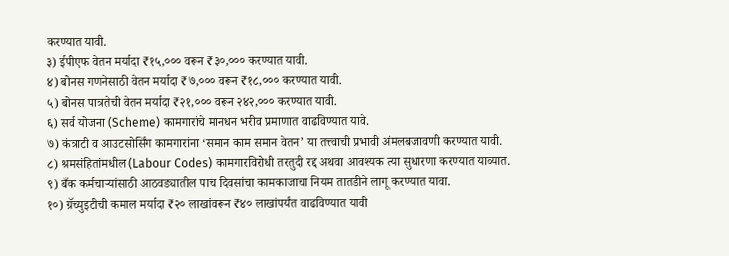करण्यात यावी.
३) ईपीएफ वेतन मर्यादा ₹१५,००० वरून ₹३०,००० करण्यात यावी.
४) बोनस गणनेसाठी वेतन मर्यादा ₹७,००० वरून ₹१८,००० करण्यात यावी.
५) बोनस पात्रतेची वेतन मर्यादा ₹२१,००० वरून २४२,००० करण्यात यावी.
६) सर्व योजना (Scheme) कामगारांचे मानधन भरीव प्रमाणात वाढविण्यात यावे.
७) कंत्राटी व आउटसोर्सिंग कामगारांना ‘समान काम समान वेतन’ या तत्त्वाची प्रभावी अंमलबजावणी करण्यात यावी.
८) श्रमसंहितांमधील (Labour Codes) कामगारविरोधी तरतुदी रद्द अथवा आवश्यक त्या सुधारणा करण्यात याव्यात.
९) बँक कर्मचाऱ्यांसाठी आठवड्यातील पाच दिवसांचा कामकाजाचा नियम तातडीने लागू करण्यात यावा.
१०) ग्रॅच्युइटीची कमाल मर्यादा ₹२० लाखांवरून ₹४० लाखांपर्यंत वाढविण्यात यावी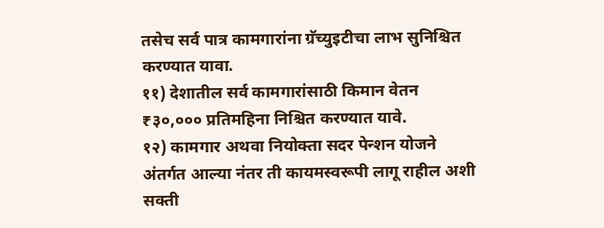तसेच सर्व पात्र कामगारांना ग्रॅच्युइटीचा लाभ सुनिश्चित करण्यात यावा.
११) देशातील सर्व कामगारांसाठी किमान वेतन ₹३०,००० प्रतिमहिना निश्चित करण्यात यावे.
१२) कामगार अथवा नियोक्ता सदर पेन्शन योजने अंतर्गत आल्या नंतर ती कायमस्वरूपी लागू राहील अशी सक्ती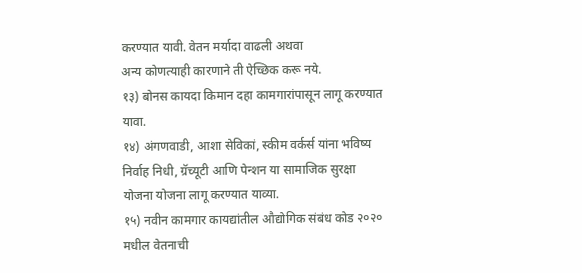करण्यात यावी. वेतन मर्यादा वाढली अथवा
अन्य कोणत्याही कारणाने ती ऐच्छिक करू नये.
१३) बोनस कायदा किमान दहा कामगारांपासून लागू करण्यात यावा.
१४) अंगणवाडी, आशा सेविकां, स्कीम वर्कर्स यांना भविष्य निर्वाह निधी, ग्रॅच्यूटी आणि पेन्शन या सामाजिक सुरक्षा योजना योजना लागू करण्यात याव्या.
१५) नवीन कामगार कायद्यांतील औद्योगिक संबंध कोड २०२० मधील वेतनाची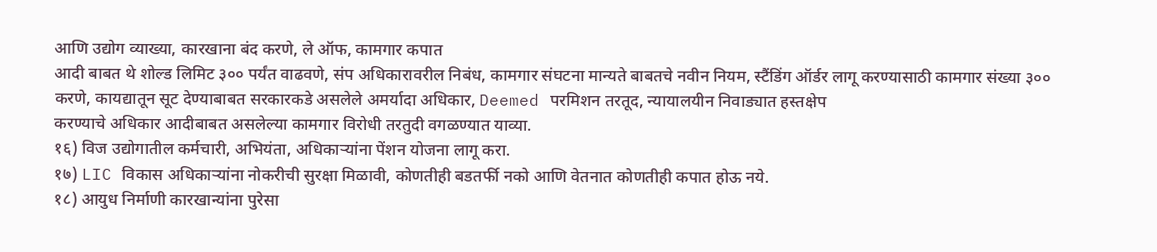आणि उद्योग व्याख्या, कारखाना बंद करणे, ले ऑफ, कामगार कपात
आदी बाबत थे शोल्ड लिमिट ३०० पर्यंत वाढवणे, संप अधिकारावरील निबंध, कामगार संघटना मान्यते बाबतचे नवीन नियम, स्टैंडिंग ऑर्डर लागू करण्यासाठी कामगार संख्या ३०० करणे, कायद्यातून सूट देण्याबाबत सरकारकडे असलेले अमर्यादा अधिकार, Deemed परमिशन तरतूद, न्यायालयीन निवाड्यात हस्तक्षेप
करण्याचे अधिकार आदीबाबत असलेल्या कामगार विरोधी तरतुदी वगळण्यात याव्या.
१६) विज उद्योगातील कर्मचारी, अभियंता, अधिकाऱ्यांना पेंशन योजना लागू करा.
१७) LIC विकास अधिकाऱ्यांना नोकरीची सुरक्षा मिळावी, कोणतीही बडतर्फी नको आणि वेतनात कोणतीही कपात होऊ नये.
१८) आयुध निर्माणी कारखान्यांना पुरेसा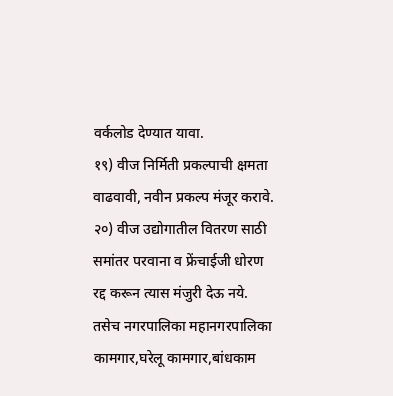वर्कलोड देण्यात यावा.
१९) वीज निर्मिती प्रकल्पाची क्षमता वाढवावी, नवीन प्रकल्प मंजूर करावे.
२०) वीज उद्योगातील वितरण साठी समांतर परवाना व फ्रेंचाईजी धोरण रद्द करून त्यास मंजुरी देऊ नये.
तसेच नगरपालिका महानगरपालिका कामगार,घरेलू कामगार,बांधकाम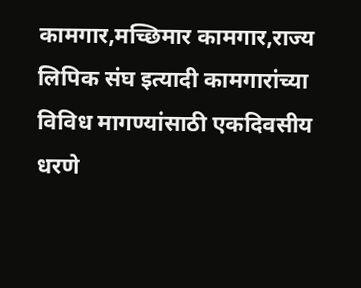कामगार,मच्छिमार कामगार,राज्य लिपिक संघ इत्यादी कामगारांच्या विविध मागण्यांसाठी एकदिवसीय धरणे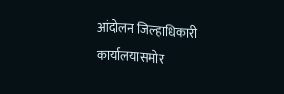आंदोलन जिल्हाधिकारी कार्यालयासमोर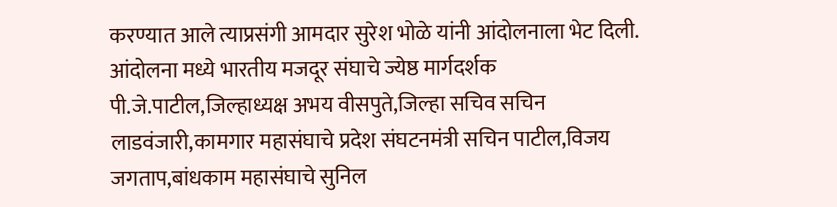करण्यात आले त्याप्रसंगी आमदार सुरेश भोळे यांनी आंदोलनाला भेट दिली.
आंदोलना मध्ये भारतीय मजदूर संघाचे ज्येष्ठ मार्गदर्शक पी.जे.पाटील,जिल्हाध्यक्ष अभय वीसपुते,जिल्हा सचिव सचिन लाडवंजारी,कामगार महासंघाचे प्रदेश संघटनमंत्री सचिन पाटील,विजय जगताप,बांधकाम महासंघाचे सुनिल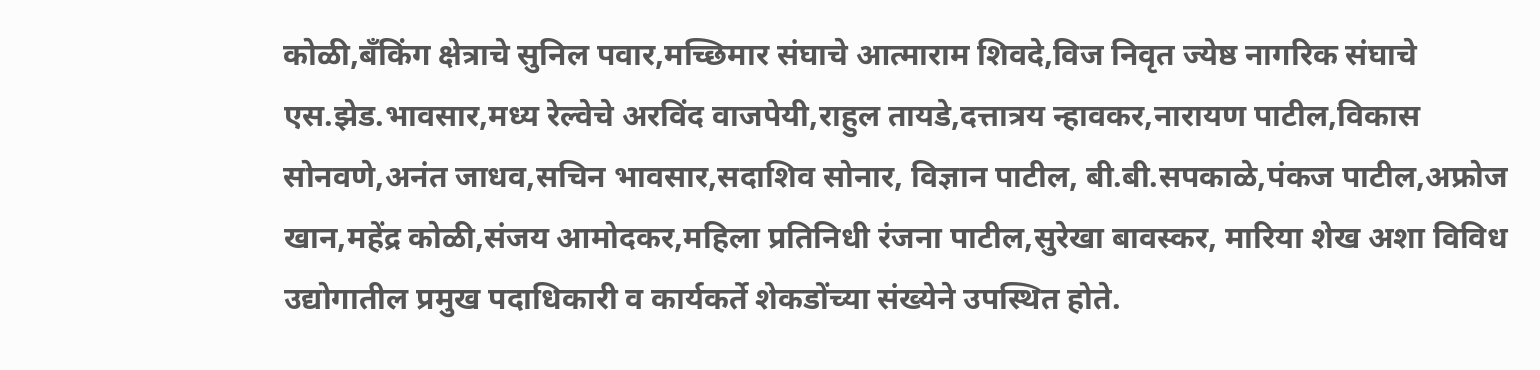कोळी,बँकिंग क्षेत्राचे सुनिल पवार,मच्छिमार संघाचे आत्माराम शिवदे,विज निवृत ज्येष्ठ नागरिक संघाचे एस.झेड.भावसार,मध्य रेल्वेचे अरविंद वाजपेयी,राहुल तायडे,दत्तात्रय न्हावकर,नारायण पाटील,विकास सोनवणे,अनंत जाधव,सचिन भावसार,सदाशिव सोनार, विज्ञान पाटील, बी.बी.सपकाळे,पंकज पाटील,अफ्रोज खान,महेंद्र कोळी,संजय आमोदकर,महिला प्रतिनिधी रंजना पाटील,सुरेखा बावस्कर, मारिया शेख अशा विविध उद्योगातील प्रमुख पदाधिकारी व कार्यकर्ते शेकडोंच्या संख्येने उपस्थित होते.